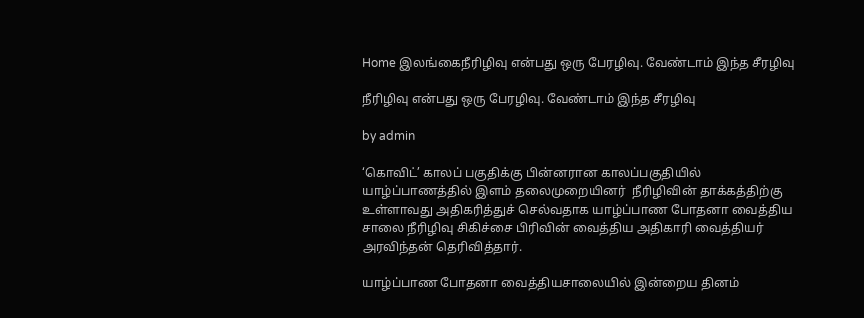Home இலங்கைநீரிழிவு என்பது ஒரு பேரழிவு. வேண்டாம் இந்த சீரழிவு

நீரிழிவு என்பது ஒரு பேரழிவு. வேண்டாம் இந்த சீரழிவு

by admin

‘கொவிட்’ காலப் பகுதிக்கு பின்னரான காலப்பகுதியில் யாழ்ப்பாணத்தில் இளம் தலைமுறையினர்  நீரிழிவின் தாக்கத்திற்கு உள்ளாவது அதிகரித்துச் செல்வதாக யாழ்ப்பாண போதனா வைத்திய சாலை நீரிழிவு சிகிச்சை பிரிவின் வைத்திய அதிகாரி வைத்தியர் அரவிந்தன் தெரிவித்தார்.

யாழ்ப்பாண போதனா வைத்தியசாலையில் இன்றைய தினம்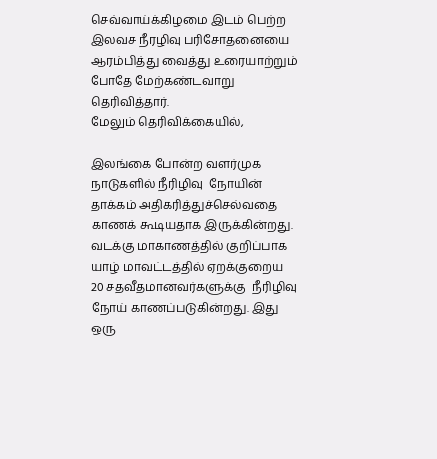செவ்வாய்க்கிழமை இடம் பெற்ற இலவச நீரழிவு பரிசோதனையை ஆரம்பித்து வைத்து உரையாற்றும் போதே மேற்கண்டவாறு தெரிவித்தார்.
மேலும் தெரிவிக்கையில்,

இலங்கை போன்ற வளர்முக நாடுகளில் நீரிழிவு  நோயின்  தாக்கம் அதிகரித்துச்செல்வதை காணக் கூடியதாக இருக்கின்றது. வடக்கு மாகாணத்தில் குறிப்பாக யாழ் மாவட்டத்தில் ஏறக்குறைய 20 சதவீதமானவர்களுக்கு  நீரிழிவு நோய் காணப்படுகின்றது. இது ஒரு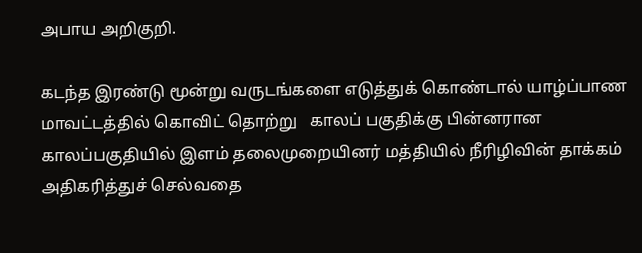அபாய அறிகுறி.

கடந்த இரண்டு மூன்று வருடங்களை எடுத்துக் கொண்டால் யாழ்ப்பாண மாவட்டத்தில் கொவிட் தொற்று   காலப் பகுதிக்கு பின்னரான காலப்பகுதியில் இளம் தலைமுறையினர் மத்தியில் நீரிழிவின் தாக்கம் அதிகரித்துச் செல்வதை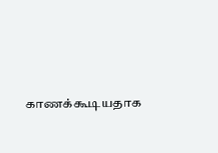காணக்கூடியதாக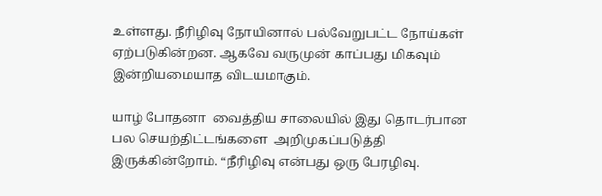உள்ளது. நீரிழிவு நோயினால் பல்வேறுபட்ட நோய்கள் ஏற்படுகின்றன. ஆகவே வருமுன் காப்பது மிகவும் இன்றியமையாத விடயமாகும்.

யாழ் போதனா  வைத்திய சாலையில் இது தொடர்பான பல செயற்திட்டங்களை  அறிமுகப்படுத்தி இருக்கின்றோம். “நீரிழிவு என்பது ஒரு பேரழிவு.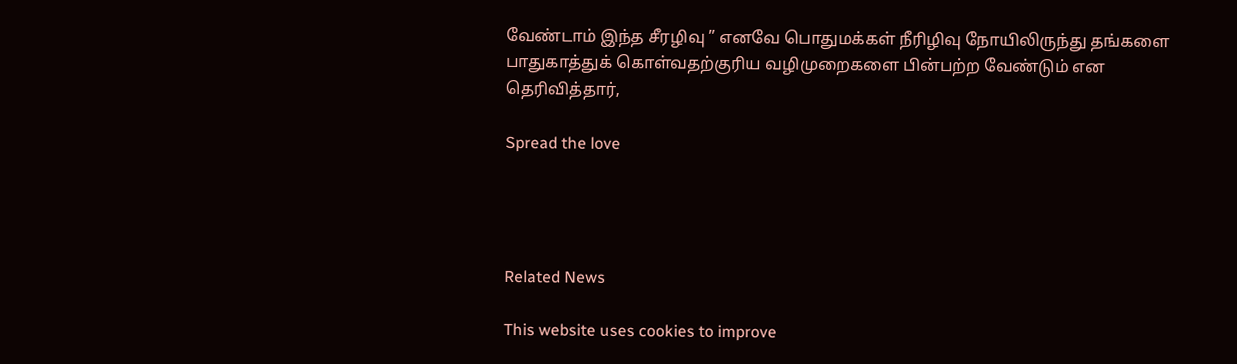வேண்டாம் இந்த சீரழிவு ” எனவே பொதுமக்கள் நீரிழிவு நோயிலிருந்து தங்களை பாதுகாத்துக் கொள்வதற்குரிய வழிமுறைகளை பின்பற்ற வேண்டும் என தெரிவித்தார்,

Spread the love




Related News

This website uses cookies to improve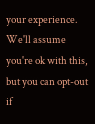your experience. We'll assume you're ok with this, but you can opt-out if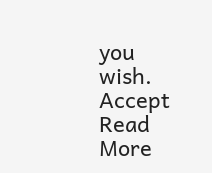you wish. Accept Read More